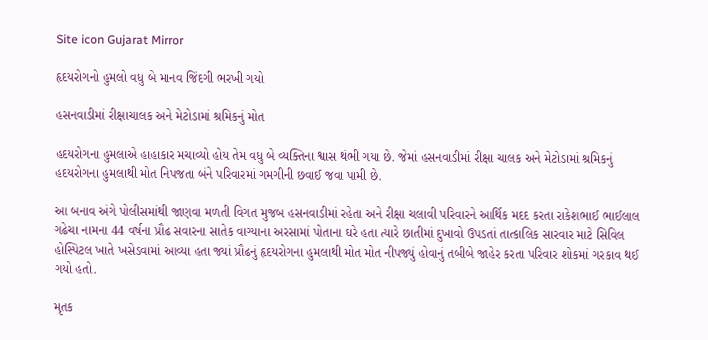Site icon Gujarat Mirror

હૃદયરોગનો હુમલો વધુ બે માનવ જિંદગી ભરખી ગયો

હસનવાડીમાં રીક્ષાચાલક અને મેટોડામાં શ્રમિકનું મોત

હદયરોગના હુમલાએ હાહાકાર મચાવ્યો હોય તેમ વધુ બે વ્યક્તિના શ્વાસ થંભી ગયા છે. જેમાં હસનવાડીમાં રીક્ષા ચાલક અને મેટોડામાં શ્રમિકનું હદયરોગના હુમલાથી મોત નિપજતા બંને પરિવારમાં ગમગીની છવાઈ જવા પામી છે.

આ બનાવ અંગે પોલીસમાંથી જાણવા મળતી વિગત મુજબ હસનવાડીમાં રહેતા અને રીક્ષા ચલાવી પરિવારને આર્થિક મદદ કરતા રાકેશભાઈ ભાઈલાલ ગઢેચા નામના 44 વર્ષના પ્રૌઢ સવારના સાતેક વાગ્યાના અરસામાં પોતાના ઘરે હતા ત્યારે છાતીમાં દુખાવો ઉપડતાં તાત્કાલિક સારવાર માટે સિવિલ હોસ્પિટલ ખાતે ખસેડવામાં આવ્યા હતા જ્યાં પ્રૌઢનું હૃદયરોગના હુમલાથી મોત મોત નીપજ્યું હોવાનું તબીબે જાહેર કરતા પરિવાર શોકમાં ગરકાવ થઈ ગયો હતો.

મૃતક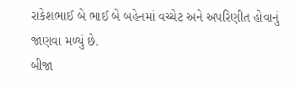રાકેશભાઈ બે ભાઈ બે બહેનમાં વચ્ચેટ અને અપરિણીત હોવાનું જાણવા મળ્યું છે.
બીજા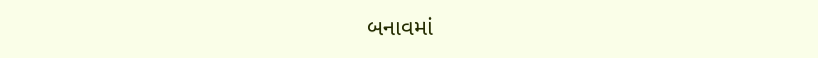બનાવમાં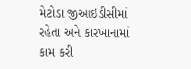મેટોડા જીઆઇડીસીમાં રહેતા અને કારખાનામાં કામ કરી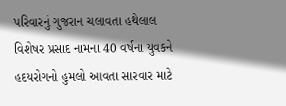પરિવારનું ગુજરાન ચલાવતા હથેલાલ વિશેષર પ્રસાદ નામના 40 વર્ષના યુવકને હદયરોગનો હુમલો આવતા સારવાર માટે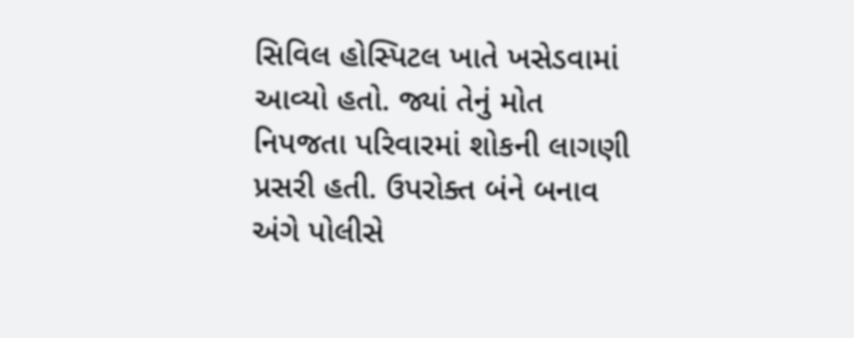સિવિલ હોસ્પિટલ ખાતે ખસેડવામાં આવ્યો હતો. જ્યાં તેનું મોત નિપજતા પરિવારમાં શોકની લાગણી પ્રસરી હતી. ઉપરોક્ત બંને બનાવ અંગે પોલીસે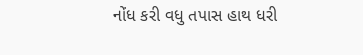નોંધ કરી વધુ તપાસ હાથ ધરી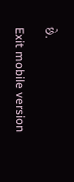છે.

Exit mobile version